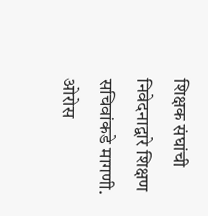शिक्षक संघांची निवेदनाद्वारे शिक्षण सचिवांकडे मागणी.
ओरोस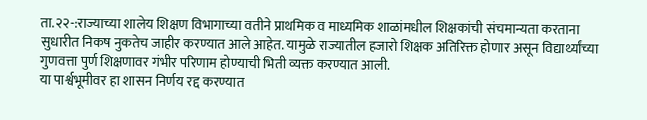ता.२२-:राज्याच्या शालेय शिक्षण विभागाच्या वतीने प्राथमिक व माध्यमिक शाळांमधील शिक्षकांची संचमान्यता करताना सुधारीत निकष नुकतेच जाहीर करण्यात आले आहेत. यामुळे राज्यातील हजारो शिक्षक अतिरिक्त होणार असून विद्यार्थ्यांच्या गुणवत्ता पुर्ण शिक्षणावर गंभीर परिणाम होण्याची भिती व्यक्त करण्यात आली.
या पार्श्वभूमीवर हा शासन निर्णय रद्द करण्यात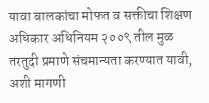यावा बालकांचा मोफत व सक्तीचा शिक्षण अधिकार अधिनियम २००९ तील मुळ तरतुदी प्रमाणे संचमान्यता करण्यात यावी, अशी मागणी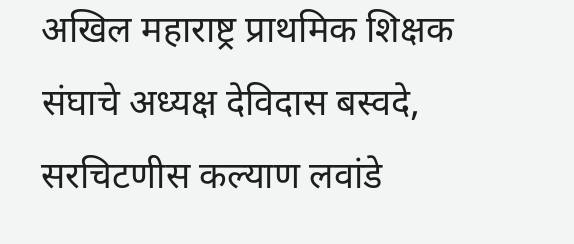अखिल महाराष्ट्र प्राथमिक शिक्षक संघाचे अध्यक्ष देविदास बस्वदे, सरचिटणीस कल्याण लवांडे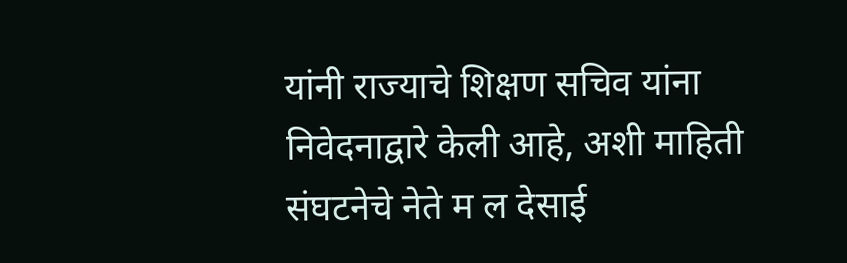यांनी राज्याचे शिक्षण सचिव यांना निवेदनाद्वारे केली आहे, अशी माहिती संघटनेचे नेते म ल देसाई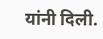यांनी दिली.